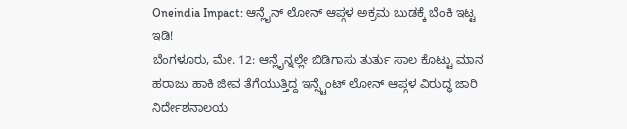Oneindia Impact: ಆನ್ಲೈನ್ ಲೋನ್ ಆಪ್ಗಳ ಅಕ್ರಮ ಬುಡಕ್ಕೆ ಬೆಂಕಿ ಇಟ್ಟ ಇಡಿ!
ಬೆಂಗಳೂರು, ಮೇ. 12: ಆನ್ಲೈನ್ನಲ್ಲೇ ಬಿಡಿಗಾಸು ತುರ್ತು ಸಾಲ ಕೊಟ್ಟು ಮಾನ ಹರಾಜು ಹಾಕಿ ಜೀವ ತೆಗೆಯುತ್ತಿದ್ದ ಇನ್ಸ್ಟೆಂಟ್ ಲೋನ್ ಆಪ್ಗಳ ವಿರುದ್ಧ ಜಾರಿ ನಿರ್ದೇಶನಾಲಯ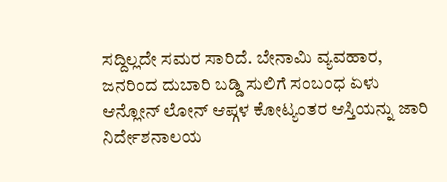ಸದ್ದಿಲ್ಲದೇ ಸಮರ ಸಾರಿದೆ. ಬೇನಾಮಿ ವ್ಯವಹಾರ, ಜನರಿಂದ ದುಬಾರಿ ಬಡ್ಡಿ ಸುಲಿಗೆ ಸಂಬಂಧ ಏಳು ಆನ್ಲೋನ್ ಲೋನ್ ಆಪ್ಗಳ ಕೋಟ್ಯಂತರ ಆಸ್ತಿಯನ್ನು ಜಾರಿ ನಿರ್ದೇಶನಾಲಯ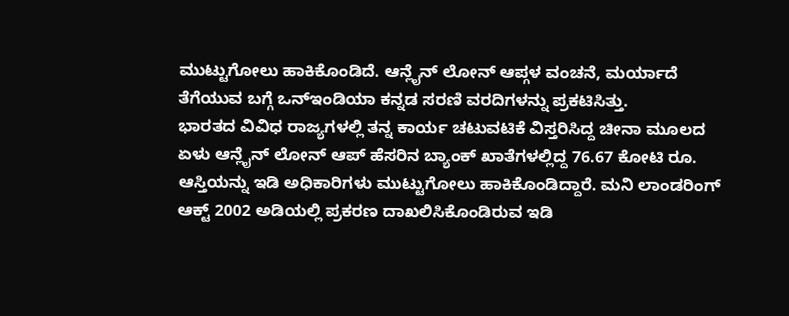ಮುಟ್ಟುಗೋಲು ಹಾಕಿಕೊಂಡಿದೆ. ಆನ್ಲೈನ್ ಲೋನ್ ಆಪ್ಗಳ ವಂಚನೆ, ಮರ್ಯಾದೆ ತೆಗೆಯುವ ಬಗ್ಗೆ ಒನ್ಇಂಡಿಯಾ ಕನ್ನಡ ಸರಣಿ ವರದಿಗಳನ್ನು ಪ್ರಕಟಿಸಿತ್ತು.
ಭಾರತದ ವಿವಿಧ ರಾಜ್ಯಗಳಲ್ಲಿ ತನ್ನ ಕಾರ್ಯ ಚಟುವಟಿಕೆ ವಿಸ್ತರಿಸಿದ್ದ ಚೀನಾ ಮೂಲದ ಏಳು ಆನ್ಲೈನ್ ಲೋನ್ ಆಪ್ ಹೆಸರಿನ ಬ್ಯಾಂಕ್ ಖಾತೆಗಳಲ್ಲಿದ್ದ 76.67 ಕೋಟಿ ರೂ. ಆಸ್ತಿಯನ್ನು ಇಡಿ ಅಧಿಕಾರಿಗಳು ಮುಟ್ಟುಗೋಲು ಹಾಕಿಕೊಂಡಿದ್ದಾರೆ. ಮನಿ ಲಾಂಡರಿಂಗ್ ಆಕ್ಟ್ 2002 ಅಡಿಯಲ್ಲಿ ಪ್ರಕರಣ ದಾಖಲಿಸಿಕೊಂಡಿರುವ ಇಡಿ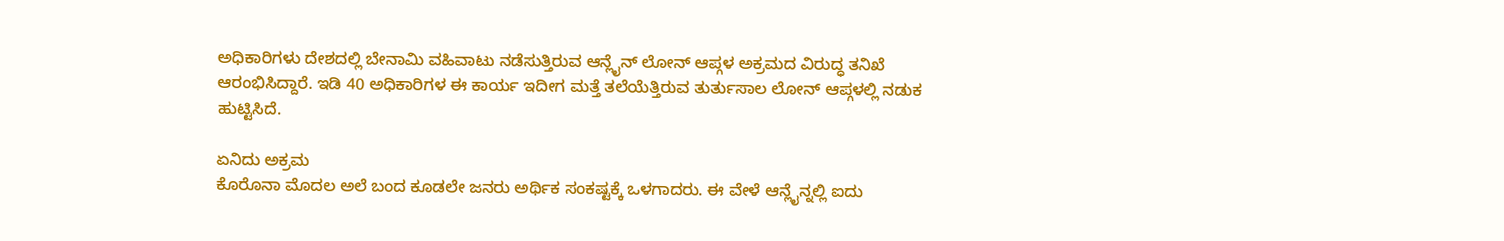ಅಧಿಕಾರಿಗಳು ದೇಶದಲ್ಲಿ ಬೇನಾಮಿ ವಹಿವಾಟು ನಡೆಸುತ್ತಿರುವ ಆನ್ಲೈನ್ ಲೋನ್ ಆಪ್ಗಳ ಅಕ್ರಮದ ವಿರುದ್ಧ ತನಿಖೆ ಆರಂಭಿಸಿದ್ದಾರೆ. ಇಡಿ 40 ಅಧಿಕಾರಿಗಳ ಈ ಕಾರ್ಯ ಇದೀಗ ಮತ್ತೆ ತಲೆಯೆತ್ತಿರುವ ತುರ್ತುಸಾಲ ಲೋನ್ ಆಪ್ಗಳಲ್ಲಿ ನಡುಕ ಹುಟ್ಟಿಸಿದೆ.

ಏನಿದು ಅಕ್ರಮ
ಕೊರೊನಾ ಮೊದಲ ಅಲೆ ಬಂದ ಕೂಡಲೇ ಜನರು ಅರ್ಥಿಕ ಸಂಕಷ್ಟಕ್ಕೆ ಒಳಗಾದರು. ಈ ವೇಳೆ ಆನ್ಲೈನ್ನಲ್ಲಿ ಐದು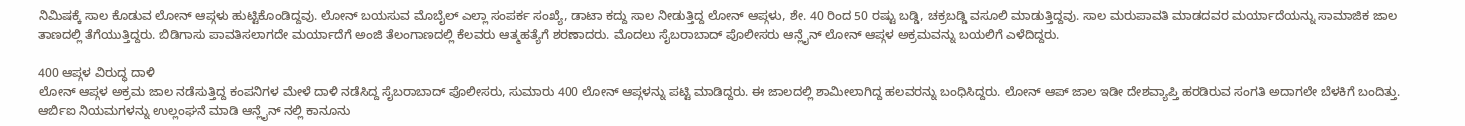ನಿಮಿಷಕ್ಕೆ ಸಾಲ ಕೊಡುವ ಲೋನ್ ಆಪ್ಗಳು ಹುಟ್ಟಿಕೊಂಡಿದ್ದವು. ಲೋನ್ ಬಯಸುವ ಮೊಬೈಲ್ ಎಲ್ಲಾ ಸಂಪರ್ಕ ಸಂಖ್ಯೆ, ಡಾಟಾ ಕದ್ದು ಸಾಲ ನೀಡುತ್ತಿದ್ದ ಲೋನ್ ಆಪ್ಗಳು, ಶೇ. 40 ರಿಂದ 50 ರಷ್ಟು ಬಡ್ಡಿ, ಚಕ್ರಬಡ್ಡಿ ವಸೂಲಿ ಮಾಡುತ್ತಿದ್ದವು. ಸಾಲ ಮರುಪಾವತಿ ಮಾಡದವರ ಮರ್ಯಾದೆಯನ್ನು ಸಾಮಾಜಿಕ ಜಾಲ ತಾಣದಲ್ಲಿ ತೆಗೆಯುತ್ತಿದ್ದರು. ಬಿಡಿಗಾಸು ಪಾವತಿಸಲಾಗದೇ ಮರ್ಯಾದೆಗೆ ಅಂಜಿ ತೆಲಂಗಾಣದಲ್ಲಿ ಕೆಲವರು ಆತ್ಮಹತ್ಯೆಗೆ ಶರಣಾದರು. ಮೊದಲು ಸೈಬರಾಬಾದ್ ಪೊಲೀಸರು ಆನ್ಲೈನ್ ಲೋನ್ ಆಪ್ಗಳ ಅಕ್ರಮವನ್ನು ಬಯಲಿಗೆ ಎಳೆದಿದ್ದರು.

400 ಆಪ್ಗಳ ವಿರುದ್ಧ ದಾಳಿ
ಲೋನ್ ಆಪ್ಗಳ ಅಕ್ರಮ ಜಾಲ ನಡೆಸುತ್ತಿದ್ದ ಕಂಪನಿಗಳ ಮೇಳೆ ದಾಳಿ ನಡೆಸಿದ್ದ ಸೈಬರಾಬಾದ್ ಪೊಲೀಸರು, ಸುಮಾರು 400 ಲೋನ್ ಆಪ್ಗಳನ್ನು ಪಟ್ಟಿ ಮಾಡಿದ್ದರು. ಈ ಜಾಲದಲ್ಲಿ ಶಾಮೀಲಾಗಿದ್ದ ಹಲವರನ್ನು ಬಂಧಿಸಿದ್ದರು. ಲೋನ್ ಆಪ್ ಜಾಲ ಇಡೀ ದೇಶವ್ಯಾಪ್ತಿ ಹರಡಿರುವ ಸಂಗತಿ ಅದಾಗಲೇ ಬೆಳಕಿಗೆ ಬಂದಿತ್ತು. ಆರ್ಬಿಐ ನಿಯಮಗಳನ್ನು ಉಲ್ಲಂಘನೆ ಮಾಡಿ ಆನ್ಲೈನ್ ನಲ್ಲಿ ಕಾನೂನು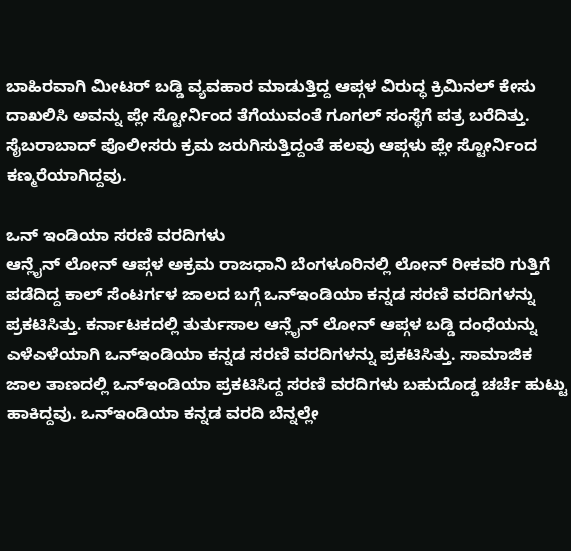ಬಾಹಿರವಾಗಿ ಮೀಟರ್ ಬಡ್ಡಿ ವ್ಯವಹಾರ ಮಾಡುತ್ತಿದ್ದ ಆಪ್ಗಳ ವಿರುದ್ಧ ಕ್ರಿಮಿನಲ್ ಕೇಸು ದಾಖಲಿಸಿ ಅವನ್ನು ಪ್ಲೇ ಸ್ಟೋರ್ನಿಂದ ತೆಗೆಯುವಂತೆ ಗೂಗಲ್ ಸಂಸ್ಥೆಗೆ ಪತ್ರ ಬರೆದಿತ್ತು. ಸೈಬರಾಬಾದ್ ಪೊಲೀಸರು ಕ್ರಮ ಜರುಗಿಸುತ್ತಿದ್ದಂತೆ ಹಲವು ಆಪ್ಗಳು ಪ್ಲೇ ಸ್ಟೋರ್ನಿಂದ ಕಣ್ಮರೆಯಾಗಿದ್ದವು.

ಒನ್ ಇಂಡಿಯಾ ಸರಣಿ ವರದಿಗಳು
ಆನ್ಲೈನ್ ಲೋನ್ ಆಪ್ಗಳ ಅಕ್ರಮ ರಾಜಧಾನಿ ಬೆಂಗಳೂರಿನಲ್ಲಿ ಲೋನ್ ರೀಕವರಿ ಗುತ್ತಿಗೆ ಪಡೆದಿದ್ದ ಕಾಲ್ ಸೆಂಟರ್ಗಳ ಜಾಲದ ಬಗ್ಗೆ ಒನ್ಇಂಡಿಯಾ ಕನ್ನಡ ಸರಣಿ ವರದಿಗಳನ್ನು ಪ್ರಕಟಿಸಿತ್ತು. ಕರ್ನಾಟಕದಲ್ಲಿ ತುರ್ತುಸಾಲ ಆನ್ಲೈನ್ ಲೋನ್ ಆಪ್ಗಳ ಬಡ್ಡಿ ದಂಧೆಯನ್ನು ಎಳೆಎಳೆಯಾಗಿ ಒನ್ಇಂಡಿಯಾ ಕನ್ನಡ ಸರಣಿ ವರದಿಗಳನ್ನು ಪ್ರಕಟಿಸಿತ್ತು. ಸಾಮಾಜಿಕ ಜಾಲ ತಾಣದಲ್ಲಿ ಒನ್ಇಂಡಿಯಾ ಪ್ರಕಟಿಸಿದ್ದ ಸರಣಿ ವರದಿಗಳು ಬಹುದೊಡ್ಡ ಚರ್ಚೆ ಹುಟ್ಟು ಹಾಕಿದ್ದವು. ಒನ್ಇಂಡಿಯಾ ಕನ್ನಡ ವರದಿ ಬೆನ್ನಲ್ಲೇ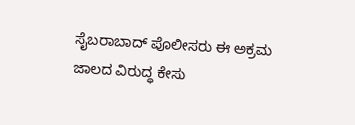ಸೈಬರಾಬಾದ್ ಪೊಲೀಸರು ಈ ಅಕ್ರಮ ಜಾಲದ ವಿರುದ್ಧ ಕೇಸು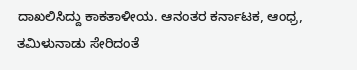ದಾಖಲಿಸಿದ್ದು ಕಾಕತಾಳೀಯ. ಆನಂತರ ಕರ್ನಾಟಕ, ಆಂಧ್ರ, ತಮಿಳುನಾಡು ಸೇರಿದಂತೆ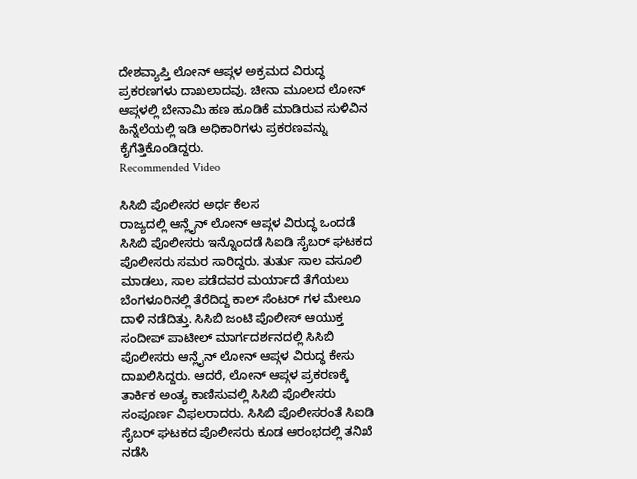ದೇಶವ್ಯಾಪ್ತಿ ಲೋನ್ ಆಪ್ಗಳ ಅಕ್ರಮದ ವಿರುದ್ಧ ಪ್ರಕರಣಗಳು ದಾಖಲಾದವು. ಚೀನಾ ಮೂಲದ ಲೋನ್ ಆಪ್ಗಳಲ್ಲಿ ಬೇನಾಮಿ ಹಣ ಹೂಡಿಕೆ ಮಾಡಿರುವ ಸುಳಿವಿನ ಹಿನ್ನೆಲೆಯಲ್ಲಿ ಇಡಿ ಅಧಿಕಾರಿಗಳು ಪ್ರಕರಣವನ್ನು ಕೈಗೆತ್ತಿಕೊಂಡಿದ್ದರು.
Recommended Video

ಸಿಸಿಬಿ ಪೊಲೀಸರ ಅರ್ಧ ಕೆಲಸ
ರಾಜ್ಯದಲ್ಲಿ ಆನ್ಲೈನ್ ಲೋನ್ ಆಪ್ಗಳ ವಿರುದ್ಧ ಒಂದಡೆ ಸಿಸಿಬಿ ಪೊಲೀಸರು ಇನ್ನೊಂದಡೆ ಸಿಐಡಿ ಸೈಬರ್ ಘಟಕದ ಪೊಲೀಸರು ಸಮರ ಸಾರಿದ್ದರು. ತುರ್ತು ಸಾಲ ವಸೂಲಿ ಮಾಡಲು, ಸಾಲ ಪಡೆದವರ ಮರ್ಯಾದೆ ತೆಗೆಯಲು ಬೆಂಗಳೂರಿನಲ್ಲಿ ತೆರೆದಿದ್ದ ಕಾಲ್ ಸೆಂಟರ್ ಗಳ ಮೇಲೂ ದಾಳಿ ನಡೆದಿತ್ತು. ಸಿಸಿಬಿ ಜಂಟಿ ಪೊಲೀಸ್ ಆಯುಕ್ತ ಸಂದೀಪ್ ಪಾಟೀಲ್ ಮಾರ್ಗದರ್ಶನದಲ್ಲಿ ಸಿಸಿಬಿ ಪೊಲೀಸರು ಆನ್ಲೈನ್ ಲೋನ್ ಆಪ್ಗಳ ವಿರುದ್ಧ ಕೇಸು ದಾಖಲಿಸಿದ್ದರು. ಆದರೆ, ಲೋನ್ ಆಪ್ಗಳ ಪ್ರಕರಣಕ್ಕೆ ತಾರ್ಕಿಕ ಅಂತ್ಯ ಕಾಣಿಸುವಲ್ಲಿ ಸಿಸಿಬಿ ಪೊಲೀಸರು ಸಂಪೂರ್ಣ ವಿಫಲರಾದರು. ಸಿಸಿಬಿ ಪೊಲೀಸರಂತೆ ಸಿಐಡಿ ಸೈಬರ್ ಘಟಕದ ಪೊಲೀಸರು ಕೂಡ ಆರಂಭದಲ್ಲಿ ತನಿಖೆ ನಡೆಸಿ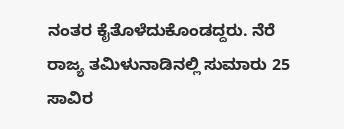ನಂತರ ಕೈತೊಳೆದುಕೊಂಡದ್ದರು. ನೆರೆ ರಾಜ್ಯ ತಮಿಳುನಾಡಿನಲ್ಲಿ ಸುಮಾರು 25 ಸಾವಿರ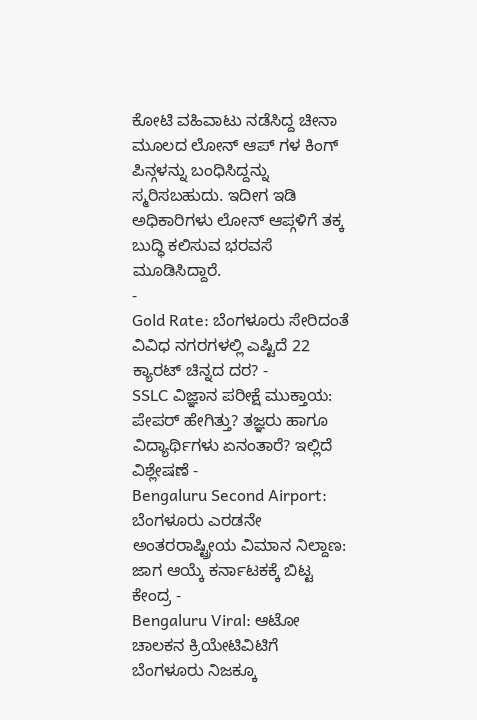ಕೋಟಿ ವಹಿವಾಟು ನಡೆಸಿದ್ದ ಚೀನಾ ಮೂಲದ ಲೋನ್ ಆಪ್ ಗಳ ಕಿಂಗ್ ಪಿನ್ಗಳನ್ನು ಬಂಧಿಸಿದ್ದನ್ನು ಸ್ಮರಿಸಬಹುದು. ಇದೀಗ ಇಡಿ ಅಧಿಕಾರಿಗಳು ಲೋನ್ ಆಪ್ಗಳಿಗೆ ತಕ್ಕ ಬುದ್ಧಿ ಕಲಿಸುವ ಭರವಸೆ ಮೂಡಿಸಿದ್ದಾರೆ.
-
Gold Rate: ಬೆಂಗಳೂರು ಸೇರಿದಂತೆ ವಿವಿಧ ನಗರಗಳಲ್ಲಿ ಎಷ್ಟಿದೆ 22 ಕ್ಯಾರಟ್ ಚಿನ್ನದ ದರ? -
SSLC ವಿಜ್ಞಾನ ಪರೀಕ್ಷೆ ಮುಕ್ತಾಯ: ಪೇಪರ್ ಹೇಗಿತ್ತು? ತಜ್ಞರು ಹಾಗೂ ವಿದ್ಯಾರ್ಥಿಗಳು ಏನಂತಾರೆ? ಇಲ್ಲಿದೆ ವಿಶ್ಲೇಷಣೆ -
Bengaluru Second Airport: ಬೆಂಗಳೂರು ಎರಡನೇ ಅಂತರರಾಷ್ಟ್ರೀಯ ವಿಮಾನ ನಿಲ್ದಾಣ: ಜಾಗ ಆಯ್ಕೆ ಕರ್ನಾಟಕಕ್ಕೆ ಬಿಟ್ಟ ಕೇಂದ್ರ -
Bengaluru Viral: ಆಟೋ ಚಾಲಕನ ಕ್ರಿಯೇಟಿವಿಟಿಗೆ ಬೆಂಗಳೂರು ನಿಜಕ್ಕೂ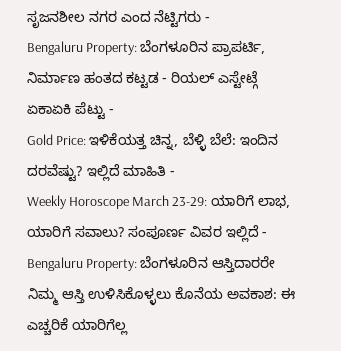ಸೃಜನಶೀಲ ನಗರ ಎಂದ ನೆಟ್ಟಿಗರು -
Bengaluru Property: ಬೆಂಗಳೂರಿನ ಪ್ರಾಪರ್ಟಿ, ನಿರ್ಮಾಣ ಹಂತದ ಕಟ್ಟಡ - ರಿಯಲ್ ಎಸ್ಟೇಟ್ಗೆ ಏಕಾಏಕಿ ಪೆಟ್ಟು -
Gold Price: ಇಳಿಕೆಯತ್ತ ಚಿನ್ನ, ಬೆಳ್ಳಿ ಬೆಲೆ: ಇಂದಿನ ದರವೆಷ್ಟು? ಇಲ್ಲಿದೆ ಮಾಹಿತಿ -
Weekly Horoscope March 23-29: ಯಾರಿಗೆ ಲಾಭ, ಯಾರಿಗೆ ಸವಾಲು? ಸಂಪೂರ್ಣ ವಿವರ ಇಲ್ಲಿದೆ -
Bengaluru Property: ಬೆಂಗಳೂರಿನ ಆಸ್ತಿದಾರರೇ ನಿಮ್ಮ ಆಸ್ತಿ ಉಳಿಸಿಕೊಳ್ಳಲು ಕೊನೆಯ ಅವಕಾಶ: ಈ ಎಚ್ಚರಿಕೆ ಯಾರಿಗೆಲ್ಲ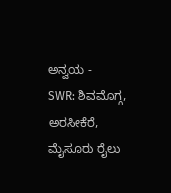ಅನ್ವಯ -
SWR: ಶಿವಮೊಗ್ಗ, ಅರಸೀಕೆರೆ, ಮೈಸೂರು ರೈಲು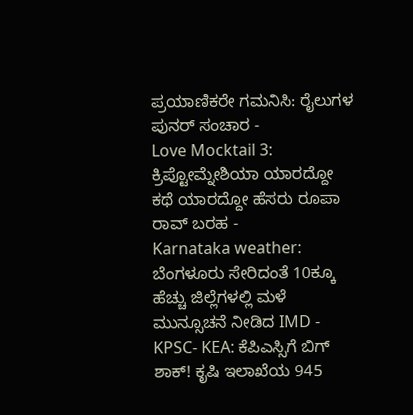ಪ್ರಯಾಣಿಕರೇ ಗಮನಿಸಿ: ರೈಲುಗಳ ಪುನರ್ ಸಂಚಾರ -
Love Mocktail 3: ಕ್ರಿಪ್ಟೋಮ್ನೇಶಿಯಾ ಯಾರದ್ದೋ ಕಥೆ ಯಾರದ್ದೋ ಹೆಸರು ರೂಪಾ ರಾವ್ ಬರಹ -
Karnataka weather: ಬೆಂಗಳೂರು ಸೇರಿದಂತೆ 10ಕ್ಕೂ ಹೆಚ್ಚು ಜಿಲ್ಲೆಗಳಲ್ಲಿ ಮಳೆ ಮುನ್ಸೂಚನೆ ನೀಡಿದ IMD -
KPSC- KEA: ಕೆಪಿಎಸ್ಸಿಗೆ ಬಿಗ್ ಶಾಕ್! ಕೃಷಿ ಇಲಾಖೆಯ 945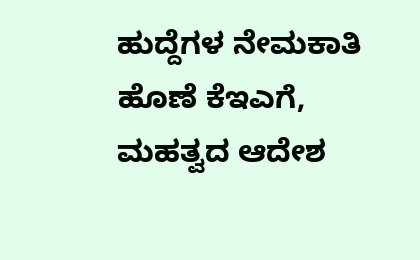ಹುದ್ದೆಗಳ ನೇಮಕಾತಿ ಹೊಣೆ ಕೆಇಎಗೆ, ಮಹತ್ವದ ಆದೇಶ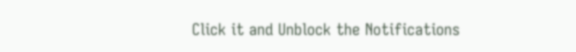Click it and Unblock the Notifications